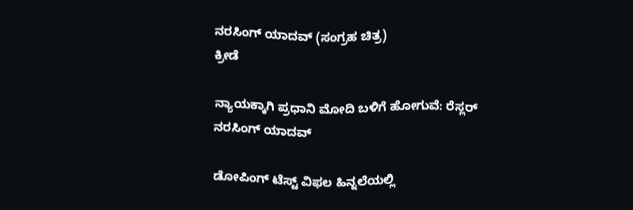ನರಸಿಂಗ್ ಯಾದವ್ (ಸಂಗ್ರಹ ಚಿತ್ರ)
ಕ್ರೀಡೆ

ನ್ಯಾಯಕ್ಕಾಗಿ ಪ್ರಧಾನಿ ಮೋದಿ ಬಳಿಗೆ ಹೋಗುವೆ: ರೆಸ್ಲರ್ ನರಸಿಂಗ್ ಯಾದವ್

ಡೋಪಿಂಗ್ ಟೆಸ್ಟ್ ವಿಫಲ ಹಿನ್ನಲೆಯಲ್ಲಿ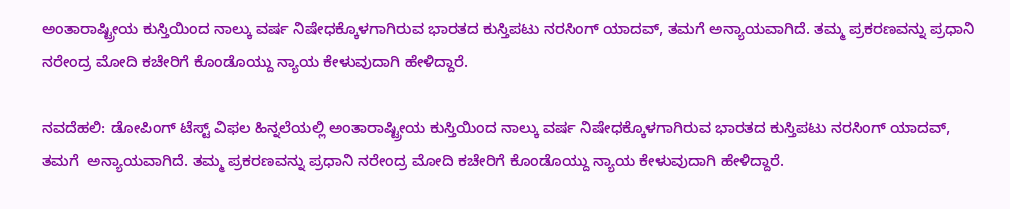ಅಂತಾರಾಷ್ಟ್ರೀಯ ಕುಸ್ತಿಯಿಂದ ನಾಲ್ಕು ವರ್ಷ ನಿಷೇಧಕ್ಕೊಳಗಾಗಿರುವ ಭಾರತದ ಕುಸ್ತಿಪಟು ನರಸಿಂಗ್ ಯಾದವ್, ತಮಗೆ ಅನ್ಯಾಯವಾಗಿದೆ. ತಮ್ಮ ಪ್ರಕರಣವನ್ನು ಪ್ರಧಾನಿ ನರೇಂದ್ರ ಮೋದಿ ಕಚೇರಿಗೆ ಕೊಂಡೊಯ್ದು ನ್ಯಾಯ ಕೇಳುವುದಾಗಿ ಹೇಳಿದ್ದಾರೆ.

ನವದೆಹಲಿ: ಡೋಪಿಂಗ್ ಟೆಸ್ಟ್ ವಿಫಲ ಹಿನ್ನಲೆಯಲ್ಲಿ ಅಂತಾರಾಷ್ಟ್ರೀಯ ಕುಸ್ತಿಯಿಂದ ನಾಲ್ಕು ವರ್ಷ ನಿಷೇಧಕ್ಕೊಳಗಾಗಿರುವ ಭಾರತದ ಕುಸ್ತಿಪಟು ನರಸಿಂಗ್ ಯಾದವ್, ತಮಗೆ  ಅನ್ಯಾಯವಾಗಿದೆ. ತಮ್ಮ ಪ್ರಕರಣವನ್ನು ಪ್ರಧಾನಿ ನರೇಂದ್ರ ಮೋದಿ ಕಚೇರಿಗೆ ಕೊಂಡೊಯ್ದು ನ್ಯಾಯ ಕೇಳುವುದಾಗಿ ಹೇಳಿದ್ದಾರೆ.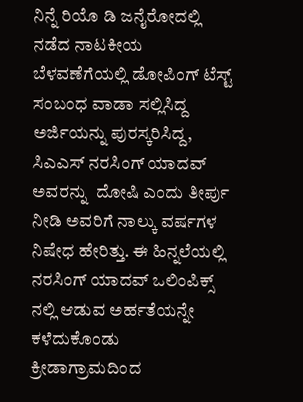ನಿನ್ನೆ ರಿಯೊ ಡಿ ಜನೈರೋದಲ್ಲಿ ನಡೆದ ನಾಟಕೀಯ ಬೆಳವಣೆಗೆಯಲ್ಲಿ ಡೋಪಿಂಗ್ ಟೆಸ್ಟ್ ಸಂಬಂಧ ವಾಡಾ ಸಲ್ಲಿಸಿದ್ದ ಅರ್ಜಿಯನ್ನು ಪುರಸ್ಕರಿಸಿದ್ದ, ಸಿಎಎಸ್ ನರಸಿಂಗ್ ಯಾದವ್ ಅವರನ್ನು  ದೋಷಿ ಎಂದು ತೀರ್ಪು ನೀಡಿ ಅವರಿಗೆ ನಾಲ್ಕು ವರ್ಷಗಳ ನಿಷೇಧ ಹೇರಿತ್ತು. ಈ ಹಿನ್ನಲೆಯಲ್ಲಿ ನರಸಿಂಗ್ ಯಾದವ್ ಒಲಿಂಪಿಕ್ಸ್ ನಲ್ಲಿ ಆಡುವ ಅರ್ಹತೆಯನ್ನೇ ಕಳೆದುಕೊಂಡು  ಕ್ರೀಡಾಗ್ರಾಮದಿಂದ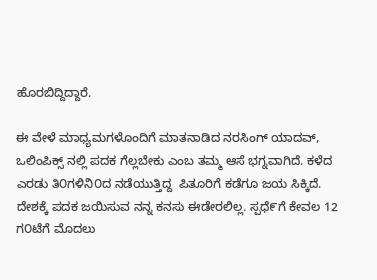ಹೊರಬಿದ್ದಿದ್ದಾರೆ.

ಈ ವೇಳೆ ಮಾಧ್ಯಮಗಳೊಂದಿಗೆ ಮಾತನಾಡಿದ ನರಸಿಂಗ್ ಯಾದವ್, ಒಲಿಂಪಿಕ್ಸ್ ನಲ್ಲಿ ಪದಕ ಗೆಲ್ಲಬೇಕು ಎಂಬ ತಮ್ಮ ಆಸೆ ಭಗ್ನವಾಗಿದೆ. ಕಳೆದ ಎರಡು ತಿ೦ಗಳಿನಿ೦ದ ನಡೆಯುತ್ತಿದ್ದ  ಪಿತೂರಿಗೆ ಕಡೆಗೂ ಜಯ ಸಿಕ್ಕಿದೆ. ದೇಶಕ್ಕೆ ಪದಕ ಜಯಿಸುವ ನನ್ನ ಕನಸು ಈಡೇರಲಿಲ್ಲ. ಸ್ಪಧೆ೯ಗೆ ಕೇವಲ 12 ಗ೦ಟೆಗೆ ಮೊದಲು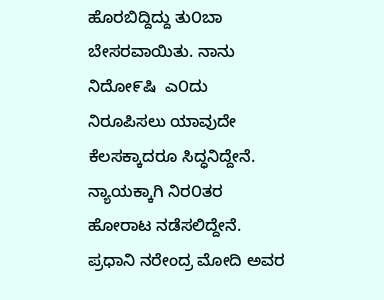ಹೊರಬಿದ್ದಿದ್ದು ತು೦ಬಾ ಬೇಸರವಾಯಿತು. ನಾನು ನಿದೋ೯ಷಿ  ಎ೦ದು ನಿರೂಪಿಸಲು ಯಾವುದೇ ಕೆಲಸಕ್ಕಾದರೂ ಸಿದ್ಧನಿದ್ದೇನೆ. ನ್ಯಾಯಕ್ಕಾಗಿ ನಿರ೦ತರ ಹೋರಾಟ ನಡೆಸಲಿದ್ದೇನೆ. ಪ್ರಧಾನಿ ನರೇಂದ್ರ ಮೋದಿ ಅವರ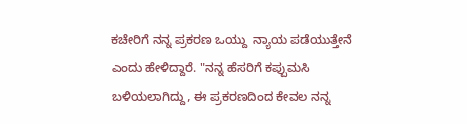ಕಚೇರಿಗೆ ನನ್ನ ಪ್ರಕರಣ ಒಯ್ದು  ನ್ಯಾಯ ಪಡೆಯುತ್ತೇನೆ ಎಂದು ಹೇಳಿದ್ದಾರೆ. "ನನ್ನ ಹೆಸರಿಗೆ ಕಪ್ಪುಮಸಿ ಬಳಿಯಲಾಗಿದ್ದು, ಈ ಪ್ರಕರಣದಿಂದ ಕೇವಲ ನನ್ನ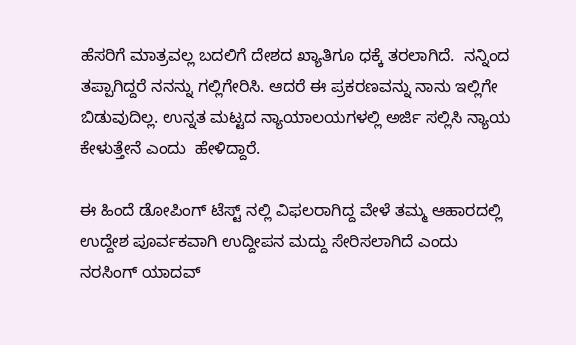ಹೆಸರಿಗೆ ಮಾತ್ರವಲ್ಲ ಬದಲಿಗೆ ದೇಶದ ಖ್ಯಾತಿಗೂ ಧಕ್ಕೆ ತರಲಾಗಿದೆ.  ನನ್ನಿಂದ ತಪ್ಪಾಗಿದ್ದರೆ ನನನ್ನು ಗಲ್ಲಿಗೇರಿಸಿ. ಆದರೆ ಈ ಪ್ರಕರಣವನ್ನು ನಾನು ಇಲ್ಲಿಗೇ ಬಿಡುವುದಿಲ್ಲ. ಉನ್ನತ ಮಟ್ಟದ ನ್ಯಾಯಾಲಯಗಳಲ್ಲಿ ಅರ್ಜಿ ಸಲ್ಲಿಸಿ ನ್ಯಾಯ ಕೇಳುತ್ತೇನೆ ಎಂದು  ಹೇಳಿದ್ದಾರೆ.

ಈ ಹಿಂದೆ ಡೋಪಿಂಗ್ ಟೆಸ್ಟ್ ನಲ್ಲಿ ವಿಫಲರಾಗಿದ್ದ ವೇಳೆ ತಮ್ಮ ಆಹಾರದಲ್ಲಿ ಉದ್ದೇಶ ಪೂರ್ವಕವಾಗಿ ಉದ್ದೀಪನ ಮದ್ದು ಸೇರಿಸಲಾಗಿದೆ ಎಂದು ನರಸಿಂಗ್ ಯಾದವ್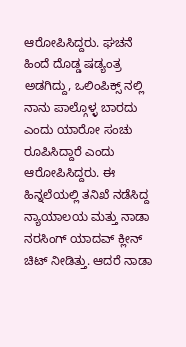ಆರೋಪಿಸಿದ್ದರು. ಘಚನೆ  ಹಿಂದೆ ದೊಡ್ಡ ಷಡ್ಯಂತ್ರ ಅಡಗಿದ್ದು, ಒಲಿಂಪಿಕ್ಸ್ ನಲ್ಲಿ ನಾನು ಪಾಲ್ಗೊಳ್ಳ ಬಾರದು ಎಂದು ಯಾರೋ ಸಂಚು ರೂಪಿಸಿದ್ದಾರೆ ಎಂದು ಆರೋಪಿಸಿದ್ದರು. ಈ ಹಿನ್ನಲೆಯಲ್ಲಿ ತನಿಖೆ ನಡೆಸಿದ್ದ  ನ್ಯಾಯಾಲಯ ಮತ್ತು ನಾಡಾ ನರಸಿಂಗ್ ಯಾದವ್ ಕ್ಲೀನ್ ಚಿಟ್ ನೀಡಿತ್ತು. ಆದರೆ ನಾಡಾ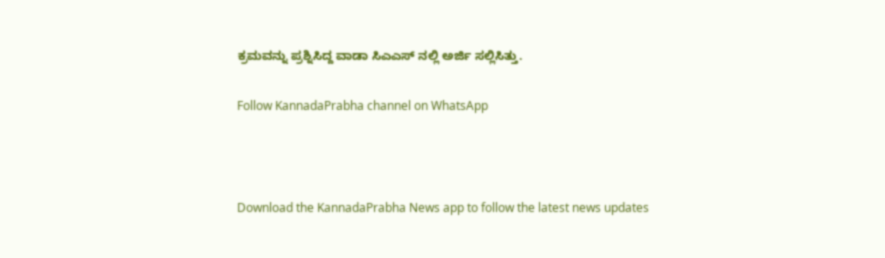ಕ್ರಮವನ್ನು ಪ್ರಶ್ನಿಸಿದ್ದ ವಾಡಾ ಸಿಎಎಸ್ ನಲ್ಲಿ ಅರ್ಜಿ ಸಲ್ಲಿಸಿತ್ತು.

Follow KannadaPrabha channel on WhatsApp



Download the KannadaPrabha News app to follow the latest news updates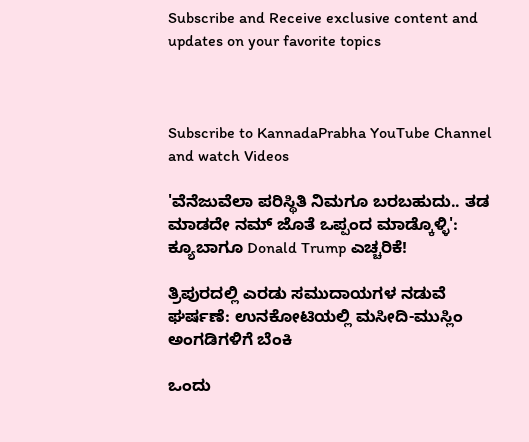Subscribe and Receive exclusive content and updates on your favorite topics



Subscribe to KannadaPrabha YouTube Channel and watch Videos

'ವೆನೆಜುವೆಲಾ ಪರಿಸ್ಥಿತಿ ನಿಮಗೂ ಬರಬಹುದು.. ತಡ ಮಾಡದೇ ನಮ್ ಜೊತೆ ಒಪ್ಪಂದ ಮಾಡ್ಕೊಳ್ಳಿ': ಕ್ಯೂಬಾಗೂ Donald Trump ಎಚ್ಚರಿಕೆ!

ತ್ರಿಪುರದಲ್ಲಿ ಎರಡು ಸಮುದಾಯಗಳ ನಡುವೆ ಘರ್ಷಣೆ: ಉನಕೋಟಿಯಲ್ಲಿ ಮಸೀದಿ-ಮುಸ್ಲಿಂ ಅಂಗಡಿಗಳಿಗೆ ಬೆಂಕಿ

ಒಂದು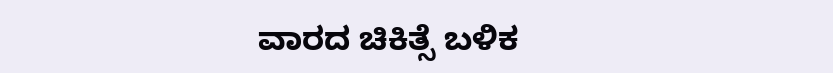ವಾರದ ಚಿಕಿತ್ಸೆ ಬಳಿಕ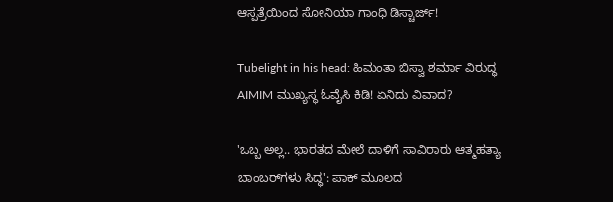ಆಸ್ಪತ್ರೆಯಿಂದ ಸೋನಿಯಾ ಗಾಂಧಿ ಡಿಸ್ಚಾರ್ಜ್!

Tubelight in his head: ಹಿಮಂತಾ ಬಿಸ್ವಾ ಶರ್ಮಾ ವಿರುದ್ಧ AIMIM ಮುಖ್ಯಸ್ಥ ಓವೈಸಿ ಕಿಡಿ! ಏನಿದು ವಿವಾದ?

'ಒಬ್ಬ ಅಲ್ಲ.. ಭಾರತದ ಮೇಲೆ ದಾಳಿಗೆ ಸಾವಿರಾರು ಆತ್ಮಹತ್ಯಾ ಬಾಂಬರ್‌ಗಳು ಸಿದ್ಧ': ಪಾಕ್ ಮೂಲದ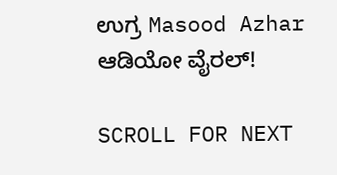ಉಗ್ರ Masood Azhar ಆಡಿಯೋ ವೈರಲ್!

SCROLL FOR NEXT